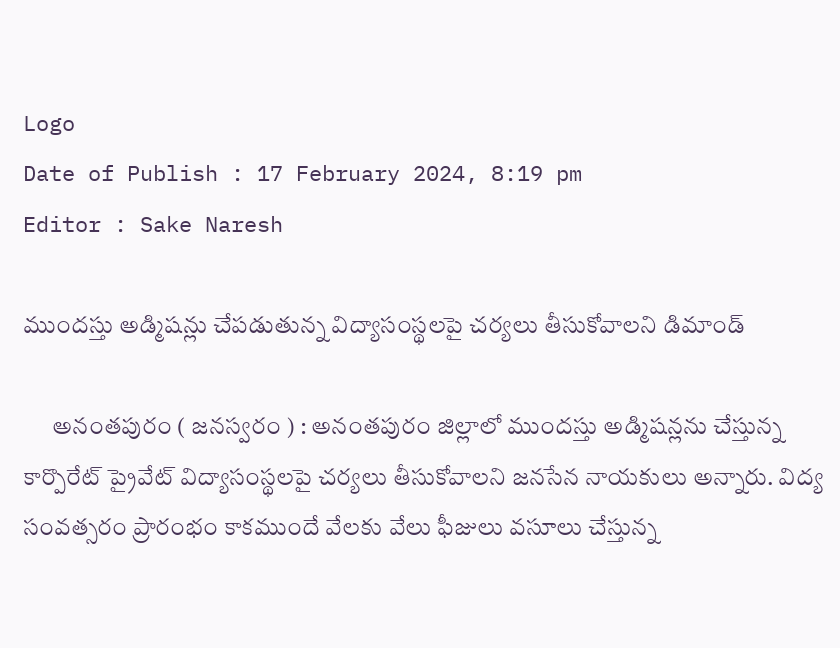Logo
Date of Publish : 17 February 2024, 8:19 pm
Editor : Sake Naresh

ముందస్తు అడ్మిషన్లు చేపడుతున్న విద్యాసంస్థలపై చర్యలు తీసుకోవాలని డిమాండ్

      అనంతపురం ( జనస్వరం ) : అనంతపురం జిల్లాలో ముందస్తు అడ్మిషన్లను చేస్తున్న కార్పొరేట్ ప్రైవేట్ విద్యాసంస్థలపై చర్యలు తీసుకోవాలని జనసేన నాయకులు అన్నారు. విద్య సంవత్సరం ప్రారంభం కాకముందే వేలకు వేలు ఫీజులు వసూలు చేస్తున్న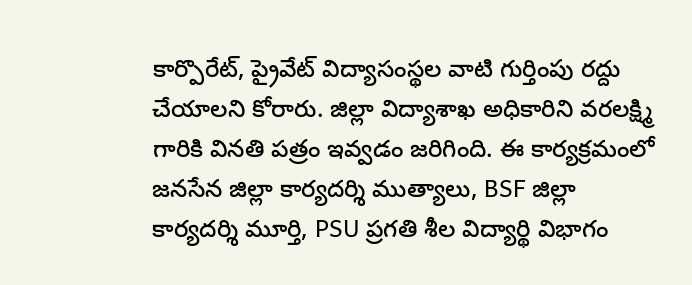కార్పొరేట్, ప్రైవేట్ విద్యాసంస్థల వాటి గుర్తింపు రద్దు చేయాలని కోరారు. జిల్లా విద్యాశాఖ అధికారిని వరలక్ష్మి గారికి వినతి పత్రం ఇవ్వడం జరిగింది. ఈ కార్యక్రమంలో జనసేన జిల్లా కార్యదర్శి ముత్యాలు, BSF జిల్లా కార్యదర్శి మూర్తి, PSU ప్రగతి శీల విద్యార్థి విభాగం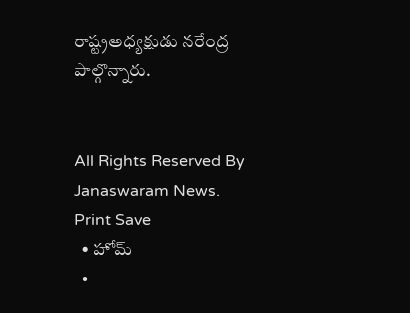రాష్ట్రఅధ్యక్షుడు నరేంద్ర పాల్గొన్నారు.


All Rights Reserved By Janaswaram News.
Print Save
  • హోమ్
  •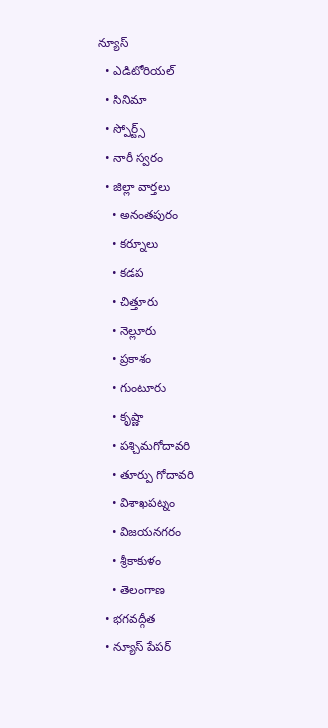న్యూస్
  • ఎడిటోరియల్
  • సినిమా
  • స్పోర్ట్స్
  • నారీ స్వరం
  • జిల్లా వార్తలు
    • అనంతపురం
    • కర్నూలు
    • కడప
    • చిత్తూరు
    • నెల్లూరు
    • ప్రకాశం
    • గుంటూరు
    • కృష్ణా
    • పశ్చిమగోదావరి
    • తూర్పు గోదావరి
    • విశాఖపట్నం
    • విజయనగరం
    • శ్రీకాకుళం
    • తెలంగాణ
  • భగవద్గీత
  • న్యూస్ పేపర్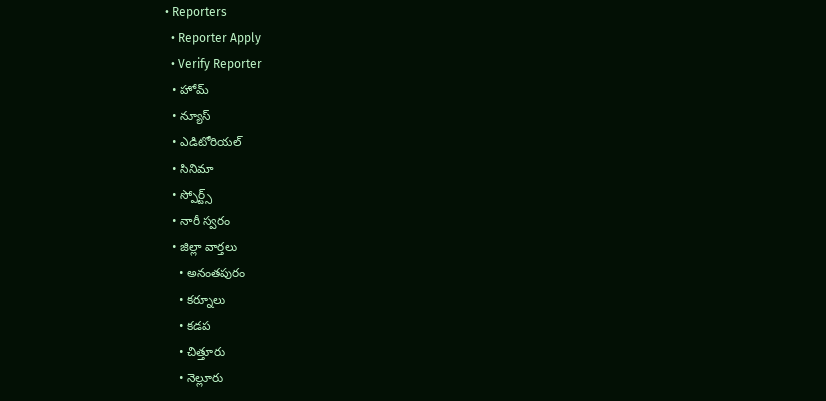• Reporters
  • Reporter Apply
  • Verify Reporter
  • హోమ్
  • న్యూస్
  • ఎడిటోరియల్
  • సినిమా
  • స్పోర్ట్స్
  • నారీ స్వరం
  • జిల్లా వార్తలు
    • అనంతపురం
    • కర్నూలు
    • కడప
    • చిత్తూరు
    • నెల్లూరు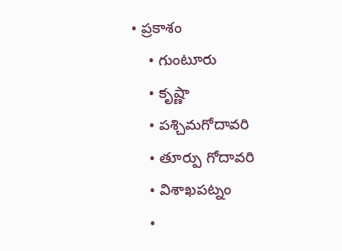• ప్రకాశం
    • గుంటూరు
    • కృష్ణా
    • పశ్చిమగోదావరి
    • తూర్పు గోదావరి
    • విశాఖపట్నం
    •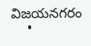విజయనగరం
    •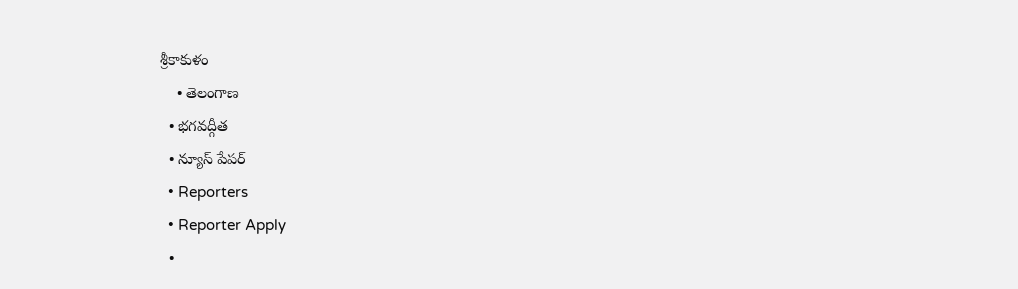శ్రీకాకుళం
    • తెలంగాణ
  • భగవద్గీత
  • న్యూస్ పేపర్
  • Reporters
  • Reporter Apply
  •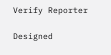Verify Reporter

Designed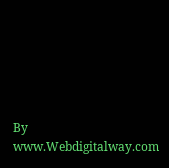By www.Webdigitalway.com